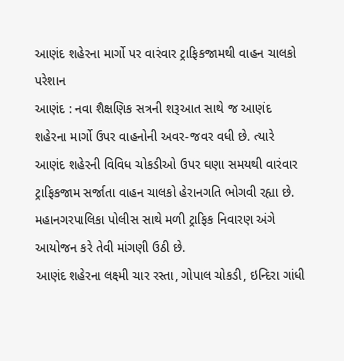આણંદ શહેરના માર્ગો પર વારંવાર ટ્રાફિકજામથી વાહન ચાલકો પરેશાન
આણંદ : નવા શૈક્ષણિક સત્રની શરૂઆત સાથે જ આણંદ શહેરના માર્ગો ઉપર વાહનોની અવર-જવર વધી છે. ત્યારે આણંદ શહેરની વિવિધ ચોકડીઓ ઉપર ઘણા સમયથી વારંવાર ટ્રાફિકજામ સર્જાતા વાહન ચાલકો હેરાનગતિ ભોગવી રહ્યા છે. મહાનગરપાલિકા પોલીસ સાથે મળી ટ્રાફિક નિવારણ અંગે આયોજન કરે તેવી માંગણી ઉઠી છે.
આણંદ શહેરના લક્ષ્મી ચાર રસ્તા, ગોપાલ ચોકડી, ઇન્દિરા ગાંધી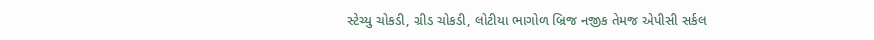સ્ટેચ્યુ ચોકડી, ગ્રીડ ચોકડી, લોટીયા ભાગોળ બ્રિજ નજીક તેમજ એપીસી સર્કલ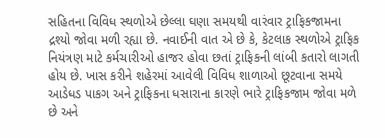સહિતના વિવિધ સ્થળોએ છેલ્લા ઘણા સમયથી વારંવાર ટ્રાફિકજામના દ્રશ્યો જોવા મળી રહ્યા છે. નવાઈની વાત એ છે કે, કેટલાક સ્થળોએ ટ્રાફિક નિયંત્રણ માટે કર્મચારીઓ હાજર હોવા છતાં ટ્રાફિકની લાંબી કતારો લાગતી હોય છે. ખાસ કરીને શહેરમાં આવેલી વિવિધ શાળાઓ છૂટવાના સમયે આડેધડ પાકગ અને ટ્રાફિકના ધસારાના કારણે ભારે ટ્રાફિકજામ જોવા મળે છે અને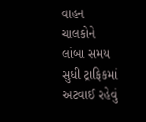વાહન ચાલકોને લાંબા સમય સુધી ટ્રાફિકમાં અટવાઈ રહેવું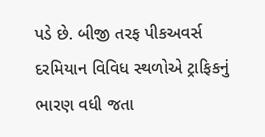પડે છે. બીજી તરફ પીકઅવર્સ દરમિયાન વિવિધ સ્થળોએ ટ્રાફિકનું ભારણ વધી જતા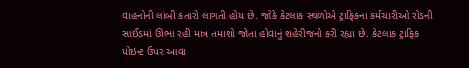વાહનોની લાંબી કતારો લાગતી હોય છે. જોકે કેટલાક સ્થળોએ ટ્રાફિકના કર્મચારીઓ રોડની સાઈડમાં ઊભા રહી માત્ર તમાશો જોતા હોવાનું શહેરીજનો કરી રહ્યા છે. કેટલાક ટ્રાફિક પોઇન્ટ ઉપર આવા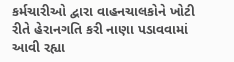કર્મચારીઓ દ્વારા વાહનચાલકોને ખોટી રીતે હેરાનગતિ કરી નાણા પડાવવામાં આવી રહ્યા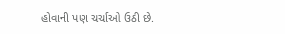હોવાની પણ ચર્ચાઓ ઉઠી છે.